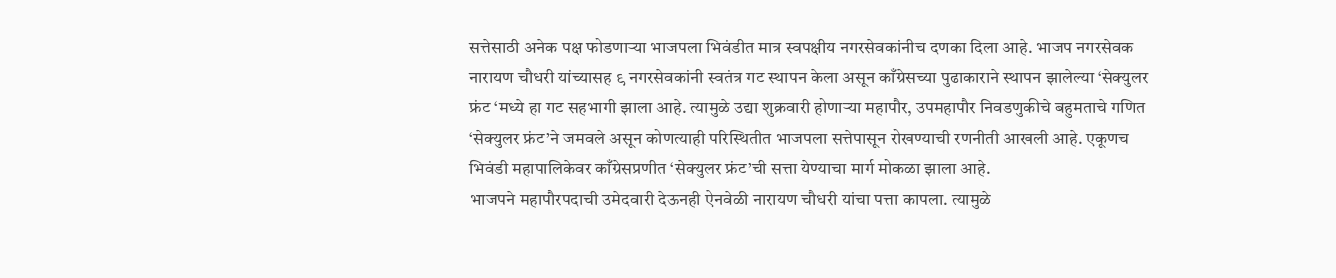सत्तेसाठी अनेक पक्ष फोडणाऱ्या भाजपला भिवंडीत मात्र स्वपक्षीय नगरसेवकांनीच दणका दिला आहे. भाजप नगरसेवक नारायण चौधरी यांच्यासह ९ नगरसेवकांनी स्वतंत्र गट स्थापन केला असून काँग्रेसच्या पुढाकाराने स्थापन झालेल्या ‘सेक्युलर फ्रंट ‘मध्ये हा गट सहभागी झाला आहे. त्यामुळे उद्या शुक्रवारी होणाऱ्या महापौर, उपमहापौर निवडणुकीचे बहुमताचे गणित ‘सेक्युलर फ्रंट’ने जमवले असून कोणत्याही परिस्थितीत भाजपला सत्तेपासून रोखण्याची रणनीती आखली आहे. एकूणच भिवंडी महापालिकेवर काँग्रेसप्रणीत ‘सेक्युलर फ्रंट’ची सत्ता येण्याचा मार्ग मोकळा झाला आहे.
भाजपने महापौरपदाची उमेदवारी देऊनही ऐनवेळी नारायण चौधरी यांचा पत्ता कापला. त्यामुळे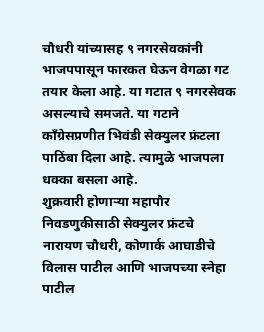चौधरी यांच्यासह ९ नगरसेवकांनी भाजपपासून फारकत घेऊन वेगळा गट तयार केला आहे. या गटात ९ नगरसेवक असल्याचे समजते. या गटाने काँग्रेसप्रणीत भिवंडी सेक्युलर फ्रंटला पाठिंबा दिला आहे. त्यामुळे भाजपला धक्का बसला आहे.
शुक्रवारी होणाऱ्या महापौर निवडणुकीसाठी सेक्युलर फ्रंटचे नारायण चौधरी, कोणार्क आघाडीचे विलास पाटील आणि भाजपच्या स्नेहा पाटील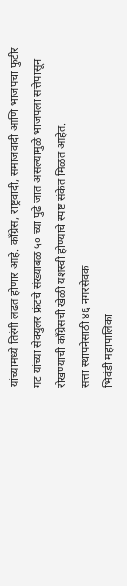यांच्यामध्ये तिरंगी लढत होणार आहे. काँग्रेस, राष्ट्रवादी, समाजवादी आणि भाजपचा फुटीर गट यांच्या सेक्युलर फ्रंटचे संख्याबळ ५० च्या पुढे जात असल्यामुळे भाजपला सत्तेपासून रोखण्याची काँग्रेसची खेळी यशस्वी होण्याचे स्पष्ट संकेत मिळत आहेत.
सत्ता स्थापनेसाठी ४६ नगरसेवक
भिवंडी महापालिका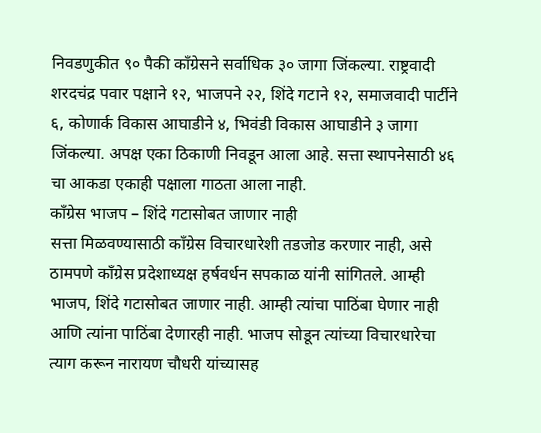निवडणुकीत ९० पैकी काँग्रेसने सर्वाधिक ३० जागा जिंकल्या. राष्ट्रवादी शरदचंद्र पवार पक्षाने १२, भाजपने २२, शिंदे गटाने १२, समाजवादी पार्टीने ६, कोणार्क विकास आघाडीने ४, भिवंडी विकास आघाडीने ३ जागा जिंकल्या. अपक्ष एका ठिकाणी निवडून आला आहे. सत्ता स्थापनेसाठी ४६ चा आकडा एकाही पक्षाला गाठता आला नाही.
काँग्रेस भाजप – शिंदे गटासोबत जाणार नाही
सत्ता मिळवण्यासाठी काँग्रेस विचारधारेशी तडजोड करणार नाही, असे ठामपणे काँग्रेस प्रदेशाध्यक्ष हर्षवर्धन सपकाळ यांनी सांगितले. आम्ही भाजप, शिंदे गटासोबत जाणार नाही. आम्ही त्यांचा पाठिंबा घेणार नाही आणि त्यांना पाठिंबा देणारही नाही. भाजप सोडून त्यांच्या विचारधारेचा त्याग करून नारायण चौधरी यांच्यासह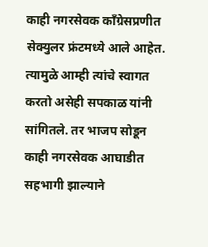काही नगरसेवक काँग्रेसप्रणीत सेक्युलर फ्रंटमध्ये आले आहेत. त्यामुळे आम्ही त्यांचे स्वागत करतो असेही सपकाळ यांनी सांगितले. तर भाजप सोडून काही नगरसेवक आघाडीत सहभागी झाल्याने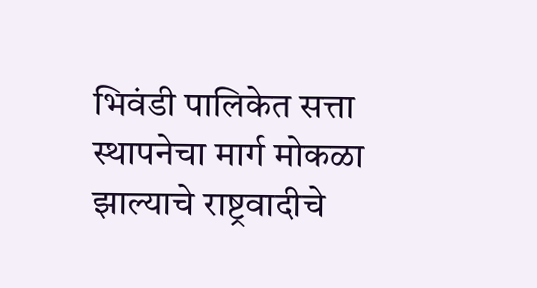भिवंडी पालिकेत सत्ता स्थापनेचा मार्ग मोकळा झाल्याचे राष्ट्रवादीचे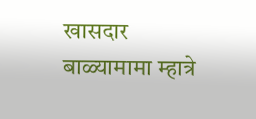खासदार बाळ्यामामा म्हात्रे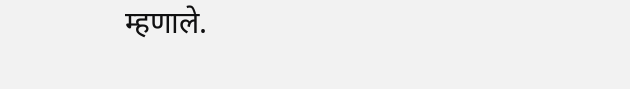म्हणाले.